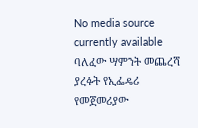No media source currently available
ባለፈው ሣምንት መጨረሻ ያረፉት የኢፌዴሪ የመጀመሪያው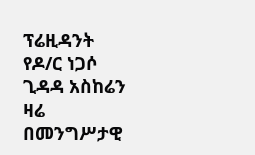ፕሬዚዳንት የዶ/ር ነጋሶ ጊዳዳ አስከሬን ዛሬ በመንግሥታዊ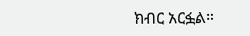ክብር አርፏል።